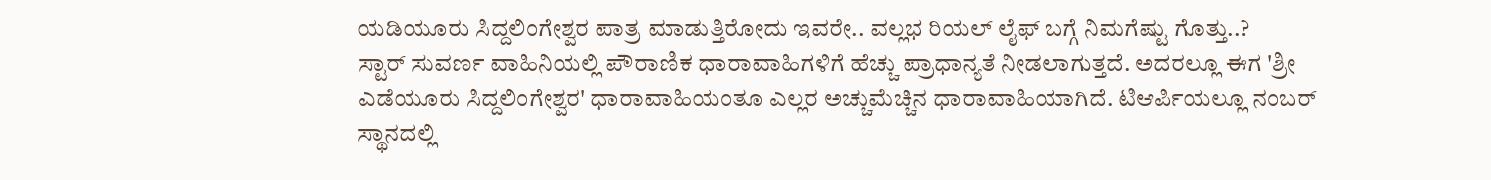ಯಡಿಯೂರು ಸಿದ್ದಲಿಂಗೇಶ್ವರ ಪಾತ್ರ ಮಾಡುತ್ತಿರೋದು ಇವರೇ.. ವಲ್ಲಭ ರಿಯಲ್ ಲೈಫ್ ಬಗ್ಗೆ ನಿಮಗೆಷ್ಟು ಗೊತ್ತು..?
ಸ್ಟಾರ್ ಸುವರ್ಣ ವಾಹಿನಿಯಲ್ಲಿ ಪೌರಾಣಿಕ ಧಾರಾವಾಹಿಗಳಿಗೆ ಹೆಚ್ಚು ಪ್ರಾಧಾನ್ಯತೆ ನೀಡಲಾಗುತ್ತದೆ. ಅದರಲ್ಲೂ ಈಗ 'ಶ್ರೀ ಎಡೆಯೂರು ಸಿದ್ದಲಿಂಗೇಶ್ವರ' ಧಾರಾವಾಹಿಯಂತೂ ಎಲ್ಲರ ಅಚ್ಚುಮೆಚ್ಚಿನ ಧಾರಾವಾಹಿಯಾಗಿದೆ. ಟಿಆರ್ಪಿಯಲ್ಲೂ ನಂಬರ್ ಸ್ಥಾನದಲ್ಲಿ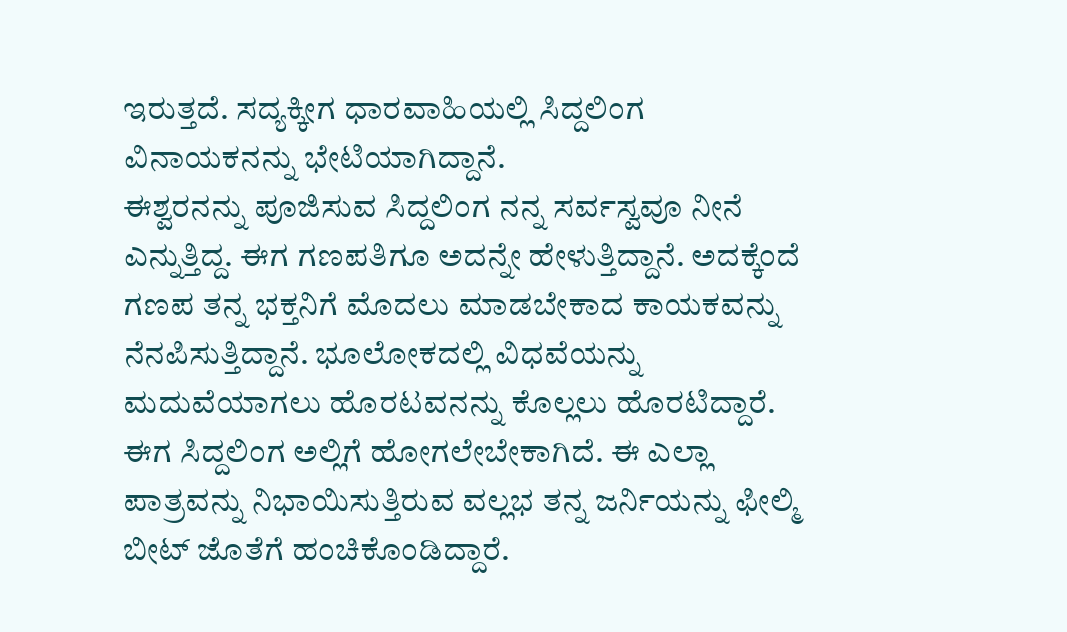ಇರುತ್ತದೆ. ಸದ್ಯಕ್ಕೀಗ ಧಾರವಾಹಿಯಲ್ಲಿ ಸಿದ್ದಲಿಂಗ ವಿನಾಯಕನನ್ನು ಭೇಟಿಯಾಗಿದ್ದಾನೆ.
ಈಶ್ವರನನ್ನು ಪೂಜಿಸುವ ಸಿದ್ದಲಿಂಗ ನನ್ನ ಸರ್ವಸ್ವವೂ ನೀನೆ ಎನ್ನುತ್ತಿದ್ದ. ಈಗ ಗಣಪತಿಗೂ ಅದನ್ನೇ ಹೇಳುತ್ತಿದ್ದಾನೆ. ಅದಕ್ಕೆಂದೆ ಗಣಪ ತನ್ನ ಭಕ್ತನಿಗೆ ಮೊದಲು ಮಾಡಬೇಕಾದ ಕಾಯಕವನ್ನು ನೆನಪಿಸುತ್ತಿದ್ದಾನೆ. ಭೂಲೋಕದಲ್ಲಿ ವಿಧವೆಯನ್ನು ಮದುವೆಯಾಗಲು ಹೊರಟವನನ್ನು ಕೊಲ್ಲಲು ಹೊರಟಿದ್ದಾರೆ. ಈಗ ಸಿದ್ದಲಿಂಗ ಅಲ್ಲಿಗೆ ಹೋಗಲೇಬೇಕಾಗಿದೆ. ಈ ಎಲ್ಲಾ ಪಾತ್ರವನ್ನು ನಿಭಾಯಿಸುತ್ತಿರುವ ವಲ್ಲಭ ತನ್ನ ಜರ್ನಿಯನ್ನು ಫೀಲ್ಮಿ ಬೀಟ್ ಜೊತೆಗೆ ಹಂಚಿಕೊಂಡಿದ್ದಾರೆ.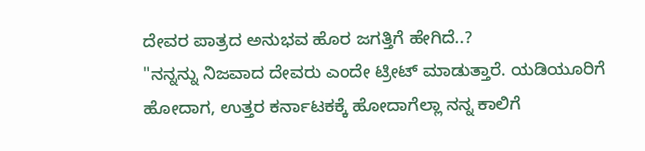ದೇವರ ಪಾತ್ರದ ಅನುಭವ ಹೊರ ಜಗತ್ತಿಗೆ ಹೇಗಿದೆ..?
"ನನ್ನನ್ನು ನಿಜವಾದ ದೇವರು ಎಂದೇ ಟ್ರೀಟ್ ಮಾಡುತ್ತಾರೆ. ಯಡಿಯೂರಿಗೆ ಹೋದಾಗ, ಉತ್ತರ ಕರ್ನಾಟಕಕ್ಕೆ ಹೋದಾಗೆಲ್ಲಾ ನನ್ನ ಕಾಲಿಗೆ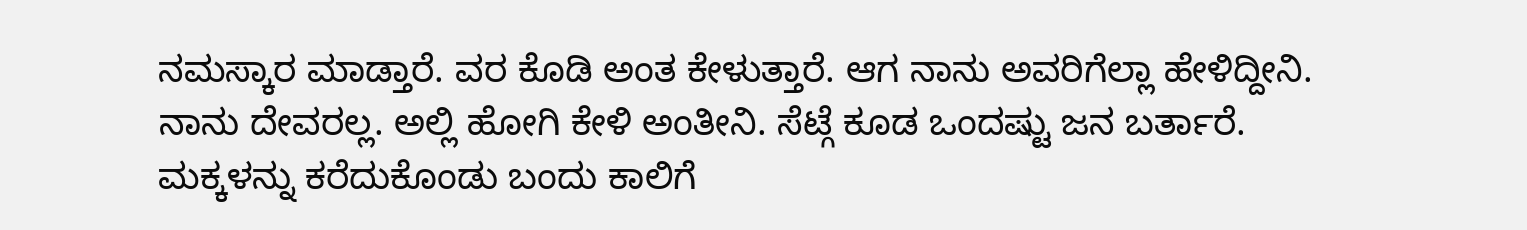ನಮಸ್ಕಾರ ಮಾಡ್ತಾರೆ. ವರ ಕೊಡಿ ಅಂತ ಕೇಳುತ್ತಾರೆ. ಆಗ ನಾನು ಅವರಿಗೆಲ್ಲಾ ಹೇಳಿದ್ದೀನಿ. ನಾನು ದೇವರಲ್ಲ. ಅಲ್ಲಿ ಹೋಗಿ ಕೇಳಿ ಅಂತೀನಿ. ಸೆಟ್ಗೆ ಕೂಡ ಒಂದಷ್ಟು ಜನ ಬರ್ತಾರೆ. ಮಕ್ಕಳನ್ನು ಕರೆದುಕೊಂಡು ಬಂದು ಕಾಲಿಗೆ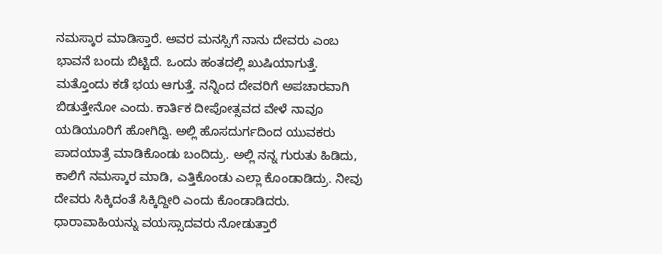ನಮಸ್ಕಾರ ಮಾಡಿಸ್ತಾರೆ. ಅವರ ಮನಸ್ಸಿಗೆ ನಾನು ದೇವರು ಎಂಬ ಭಾವನೆ ಬಂದು ಬಿಟ್ಟಿದೆ. ಒಂದು ಹಂತದಲ್ಲಿ ಖುಷಿಯಾಗುತ್ತೆ. ಮತ್ತೊಂದು ಕಡೆ ಭಯ ಆಗುತ್ತೆ. ನನ್ನಿಂದ ದೇವರಿಗೆ ಅಪಚಾರವಾಗಿ ಬಿಡುತ್ತೇನೋ ಎಂದು. ಕಾರ್ತಿಕ ದೀಪೋತ್ಸವದ ವೇಳೆ ನಾವೂ ಯಡಿಯೂರಿಗೆ ಹೋಗಿದ್ವಿ. ಅಲ್ಲಿ ಹೊಸದುರ್ಗದಿಂದ ಯುವಕರು ಪಾದಯಾತ್ರೆ ಮಾಡಿಕೊಂಡು ಬಂದಿದ್ರು. ಅಲ್ಲಿ ನನ್ನ ಗುರುತು ಹಿಡಿದು, ಕಾಲಿಗೆ ನಮಸ್ಕಾರ ಮಾಡಿ, ಎತ್ತಿಕೊಂಡು ಎಲ್ಲಾ ಕೊಂಡಾಡಿದ್ರು. ನೀವು ದೇವರು ಸಿಕ್ಕಿದಂತೆ ಸಿಕ್ಕಿದ್ದೀರಿ ಎಂದು ಕೊಂಡಾಡಿದರು. ಧಾರಾವಾಹಿಯನ್ನು ವಯಸ್ಸಾದವರು ನೋಡುತ್ತಾರೆ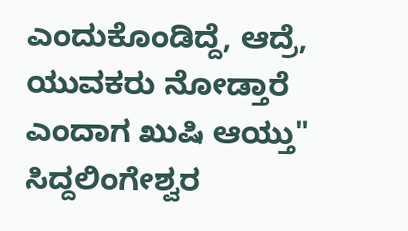ಎಂದುಕೊಂಡಿದ್ದೆ, ಆದ್ರೆ, ಯುವಕರು ನೋಡ್ತಾರೆ ಎಂದಾಗ ಖುಷಿ ಆಯ್ತು"
ಸಿದ್ದಲಿಂಗೇಶ್ವರ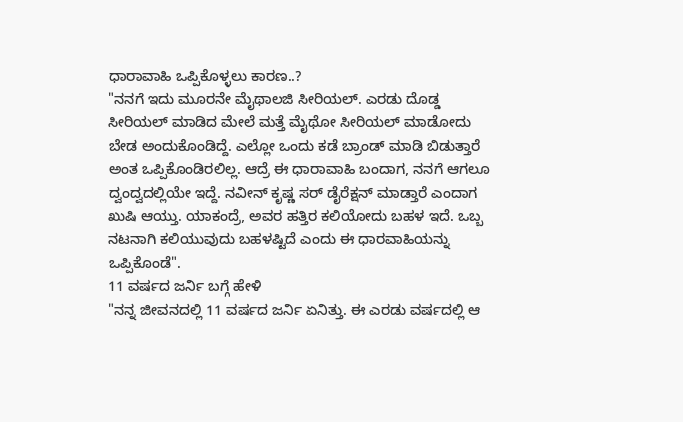ಧಾರಾವಾಹಿ ಒಪ್ಪಿಕೊಳ್ಳಲು ಕಾರಣ..?
"ನನಗೆ ಇದು ಮೂರನೇ ಮೈಥಾಲಜಿ ಸೀರಿಯಲ್. ಎರಡು ದೊಡ್ಡ ಸೀರಿಯಲ್ ಮಾಡಿದ ಮೇಲೆ ಮತ್ತೆ ಮೈಥೋ ಸೀರಿಯಲ್ ಮಾಡೋದು ಬೇಡ ಅಂದುಕೊಂಡಿದ್ದೆ. ಎಲ್ಲೋ ಒಂದು ಕಡೆ ಬ್ರಾಂಡ್ ಮಾಡಿ ಬಿಡುತ್ತಾರೆ ಅಂತ ಒಪ್ಪಿಕೊಂಡಿರಲಿಲ್ಲ. ಆದ್ರೆ ಈ ಧಾರಾವಾಹಿ ಬಂದಾಗ, ನನಗೆ ಆಗಲೂ ದ್ವಂದ್ವದಲ್ಲಿಯೇ ಇದ್ದೆ. ನವೀನ್ ಕೃಷ್ಣ ಸರ್ ಡೈರೆಕ್ಷನ್ ಮಾಡ್ತಾರೆ ಎಂದಾಗ ಖುಷಿ ಆಯ್ತು. ಯಾಕಂದ್ರೆ, ಅವರ ಹತ್ತಿರ ಕಲಿಯೋದು ಬಹಳ ಇದೆ. ಒಬ್ಬ ನಟನಾಗಿ ಕಲಿಯುವುದು ಬಹಳಷ್ಟಿದೆ ಎಂದು ಈ ಧಾರವಾಹಿಯನ್ನು ಒಪ್ಪಿಕೊಂಡೆ".
11 ವರ್ಷದ ಜರ್ನಿ ಬಗ್ಗೆ ಹೇಳಿ
"ನನ್ನ ಜೀವನದಲ್ಲಿ 11 ವರ್ಷದ ಜರ್ನಿ ಏನಿತ್ತು. ಈ ಎರಡು ವರ್ಷದಲ್ಲಿ ಆ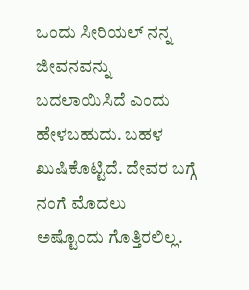ಒಂದು ಸೀರಿಯಲ್ ನನ್ನ ಜೀವನವನ್ನು ಬದಲಾಯಿಸಿದೆ ಎಂದು ಹೇಳಬಹುದು. ಬಹಳ ಖುಷಿಕೊಟ್ಟಿದೆ. ದೇವರ ಬಗ್ಗೆ ನಂಗೆ ಮೊದಲು ಅಷ್ಟೊಂದು ಗೊತ್ತಿರಲಿಲ್ಲ.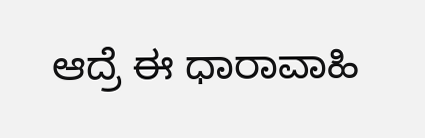ಆದ್ರೆ ಈ ಧಾರಾವಾಹಿ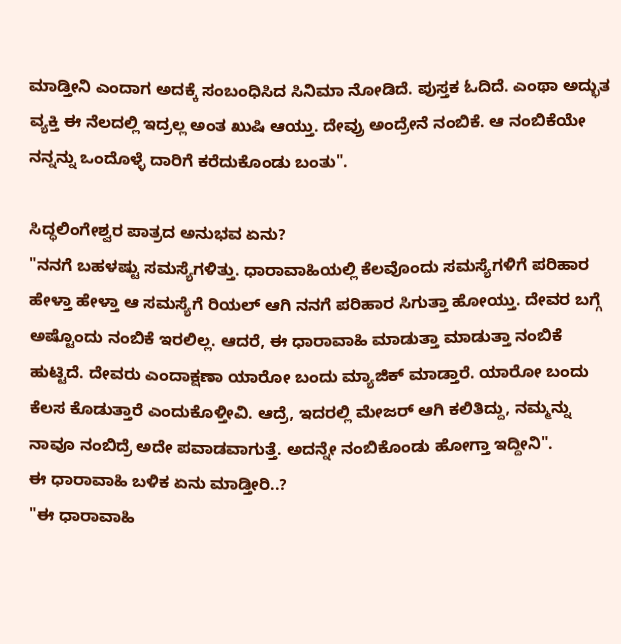ಮಾಡ್ತೀನಿ ಎಂದಾಗ ಅದಕ್ಕೆ ಸಂಬಂಧಿಸಿದ ಸಿನಿಮಾ ನೋಡಿದೆ. ಪುಸ್ತಕ ಓದಿದೆ. ಎಂಥಾ ಅದ್ಭುತ ವ್ಯಕ್ತಿ ಈ ನೆಲದಲ್ಲಿ ಇದ್ರಲ್ಲ ಅಂತ ಖುಷಿ ಆಯ್ತು. ದೇವ್ರು ಅಂದ್ರೇನೆ ನಂಬಿಕೆ. ಆ ನಂಬಿಕೆಯೇ ನನ್ನನ್ನು ಒಂದೊಳ್ಳೆ ದಾರಿಗೆ ಕರೆದುಕೊಂಡು ಬಂತು".

ಸಿದ್ಧಲಿಂಗೇಶ್ವರ ಪಾತ್ರದ ಅನುಭವ ಏನು?
"ನನಗೆ ಬಹಳಷ್ಟು ಸಮಸ್ಯೆಗಳಿತ್ತು. ಧಾರಾವಾಹಿಯಲ್ಲಿ ಕೆಲವೊಂದು ಸಮಸ್ಯೆಗಳಿಗೆ ಪರಿಹಾರ ಹೇಳ್ತಾ ಹೇಳ್ತಾ ಆ ಸಮಸ್ಯೆಗೆ ರಿಯಲ್ ಆಗಿ ನನಗೆ ಪರಿಹಾರ ಸಿಗುತ್ತಾ ಹೋಯ್ತು. ದೇವರ ಬಗ್ಗೆ ಅಷ್ಟೊಂದು ನಂಬಿಕೆ ಇರಲಿಲ್ಲ. ಆದರೆ, ಈ ಧಾರಾವಾಹಿ ಮಾಡುತ್ತಾ ಮಾಡುತ್ತಾ ನಂಬಿಕೆ ಹುಟ್ಟಿದೆ. ದೇವರು ಎಂದಾಕ್ಷಣಾ ಯಾರೋ ಬಂದು ಮ್ಯಾಜಿಕ್ ಮಾಡ್ತಾರೆ. ಯಾರೋ ಬಂದು ಕೆಲಸ ಕೊಡುತ್ತಾರೆ ಎಂದುಕೊಳ್ತೀವಿ. ಆದ್ರೆ, ಇದರಲ್ಲಿ ಮೇಜರ್ ಆಗಿ ಕಲಿತಿದ್ದು, ನಮ್ಮನ್ನು ನಾವೂ ನಂಬಿದ್ರೆ ಅದೇ ಪವಾಡವಾಗುತ್ತೆ. ಅದನ್ನೇ ನಂಬಿಕೊಂಡು ಹೋಗ್ತಾ ಇದ್ದೀನಿ".
ಈ ಧಾರಾವಾಹಿ ಬಳಿಕ ಏನು ಮಾಡ್ತೀರಿ..?
"ಈ ಧಾರಾವಾಹಿ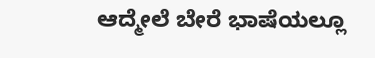ಆದ್ಮೇಲೆ ಬೇರೆ ಭಾಷೆಯಲ್ಲೂ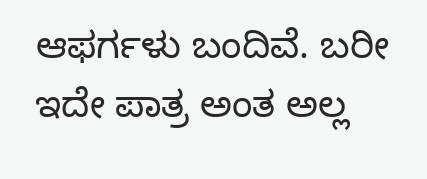ಆಫರ್ಗಳು ಬಂದಿವೆ. ಬರೀ ಇದೇ ಪಾತ್ರ ಅಂತ ಅಲ್ಲ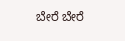ಬೇರೆ ಬೇರೆ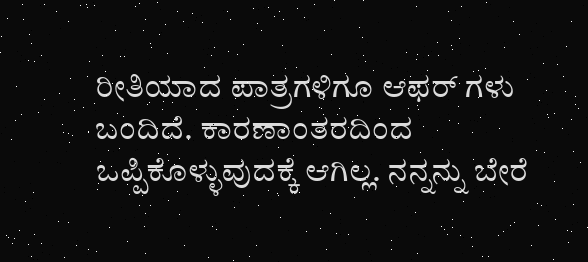ರೀತಿಯಾದ ಪಾತ್ರಗಳಿಗೂ ಆಫರ್ ಗಳು ಬಂದಿದೆ. ಕಾರಣಾಂತರದಿಂದ ಒಪ್ಪಿಕೊಳ್ಳುವುದಕ್ಕೆ ಆಗಿಲ್ಲ. ನನ್ನನ್ನು ಬೇರೆ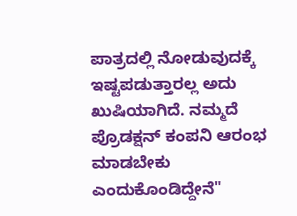ಪಾತ್ರದಲ್ಲಿ ನೋಡುವುದಕ್ಕೆ ಇಷ್ಟಪಡುತ್ತಾರಲ್ಲ ಅದು ಖುಷಿಯಾಗಿದೆ. ನಮ್ಮದೆ ಪ್ರೊಡಕ್ಷನ್ ಕಂಪನಿ ಆರಂಭ ಮಾಡಬೇಕು ಎಂದುಕೊಂಡಿದ್ದೇನೆ"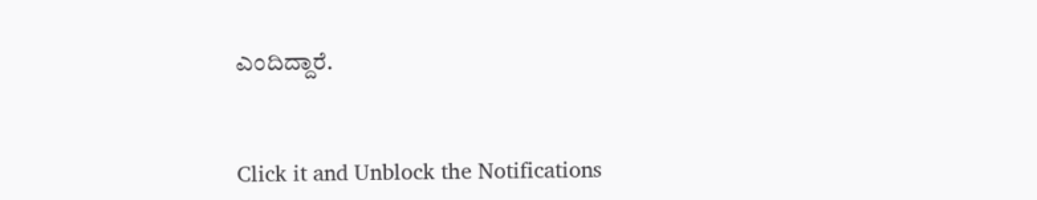ಎಂದಿದ್ದಾರೆ.


Click it and Unblock the Notifications